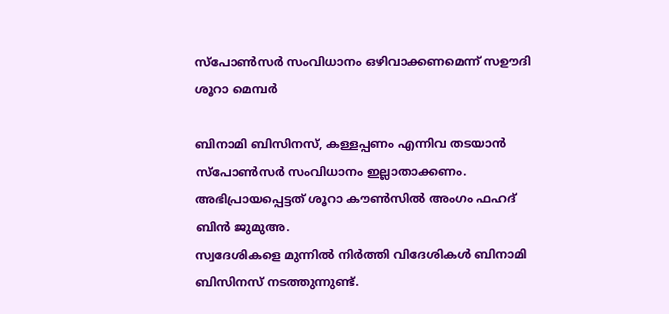സ്‌പോണ്‍സര്‍ സംവിധാനം ഒഴിവാക്കണമെന്ന് സഊദി ശൂറാ മെമ്പര്‍

ബിനാമി ബിസിനസ്, കള്ളപ്പണം എന്നിവ തടയാന്‍ സ്‌പോണ്‍സര്‍ സംവിധാനം ഇല്ലാതാക്കണം.
അഭിപ്രായപ്പെട്ടത് ശൂറാ കൗണ്‍സില്‍ അംഗം ഫഹദ് ബിന്‍ ജുമുഅ.
സ്വദേശികളെ മുന്നില്‍ നിര്‍ത്തി വിദേശികള്‍ ബിനാമി ബിസിനസ് നടത്തുന്നുണ്ട്.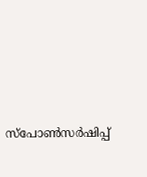സ്‌പോണ്‍സര്‍ഷിപ്പ്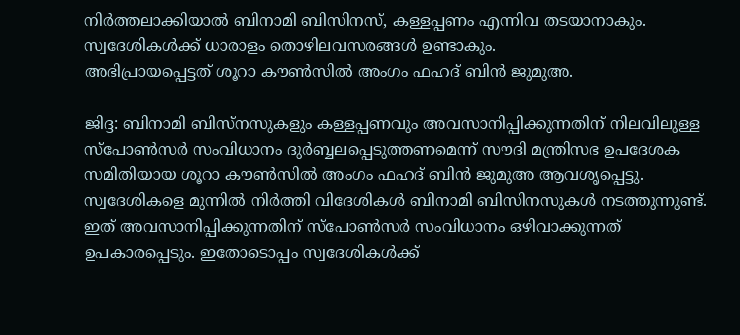നിര്‍ത്തലാക്കിയാല്‍ ബിനാമി ബിസിനസ്, കള്ളപ്പണം എന്നിവ തടയാനാകും.
സ്വദേശികള്‍ക്ക് ധാരാളം തൊഴിലവസരങ്ങള്‍ ഉണ്ടാകും.
അഭിപ്രായപ്പെട്ടത് ശൂറാ കൗണ്‍സില്‍ അംഗം ഫഹദ് ബിന്‍ ജുമുഅ.

ജിദ്ദ: ബിനാമി ബിസ്‌നസുകളും കള്ളപ്പണവും അവസാനിപ്പിക്കുന്നതിന് നിലവിലുള്ള സ്‌പോണ്‍സര്‍ സംവിധാനം ദുര്‍ബ്ബലപ്പെടുത്തണമെന്ന് സൗദി മന്ത്രിസഭ ഉപദേശക സമിതിയായ ശൂറാ കൗണ്‍സില്‍ അംഗം ഫഹദ് ബിന്‍ ജുമുഅ ആവശൃപ്പെട്ടു.
സ്വദേശികളെ മുന്നില്‍ നിര്‍ത്തി വിദേശികള്‍ ബിനാമി ബിസിനസുകള്‍ നടത്തുന്നുണ്ട്. ഇത് അവസാനിപ്പിക്കുന്നതിന് സ്‌പോണ്‍സര്‍ സംവിധാനം ഒഴിവാക്കുന്നത് ഉപകാരപ്പെടും. ഇതോടൊപ്പം സ്വദേശികള്‍ക്ക്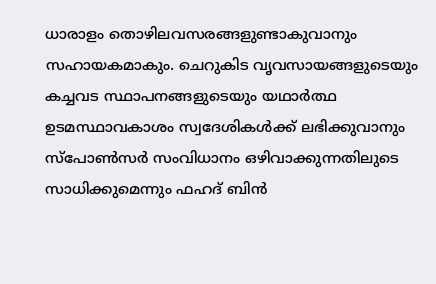ധാരാളം തൊഴിലവസരങ്ങളുണ്ടാകുവാനും സഹായകമാകും. ചെറുകിട വൃവസായങ്ങളുടെയും കച്ചവട സ്ഥാപനങ്ങളുടെയും യഥാര്‍ത്ഥ ഉടമസ്ഥാവകാശം സ്വദേശികള്‍ക്ക് ലഭിക്കുവാനും സ്‌പോണ്‍സര്‍ സംവിധാനം ഒഴിവാക്കുന്നതിലുടെ സാധിക്കുമെന്നും ഫഹദ് ബിന്‍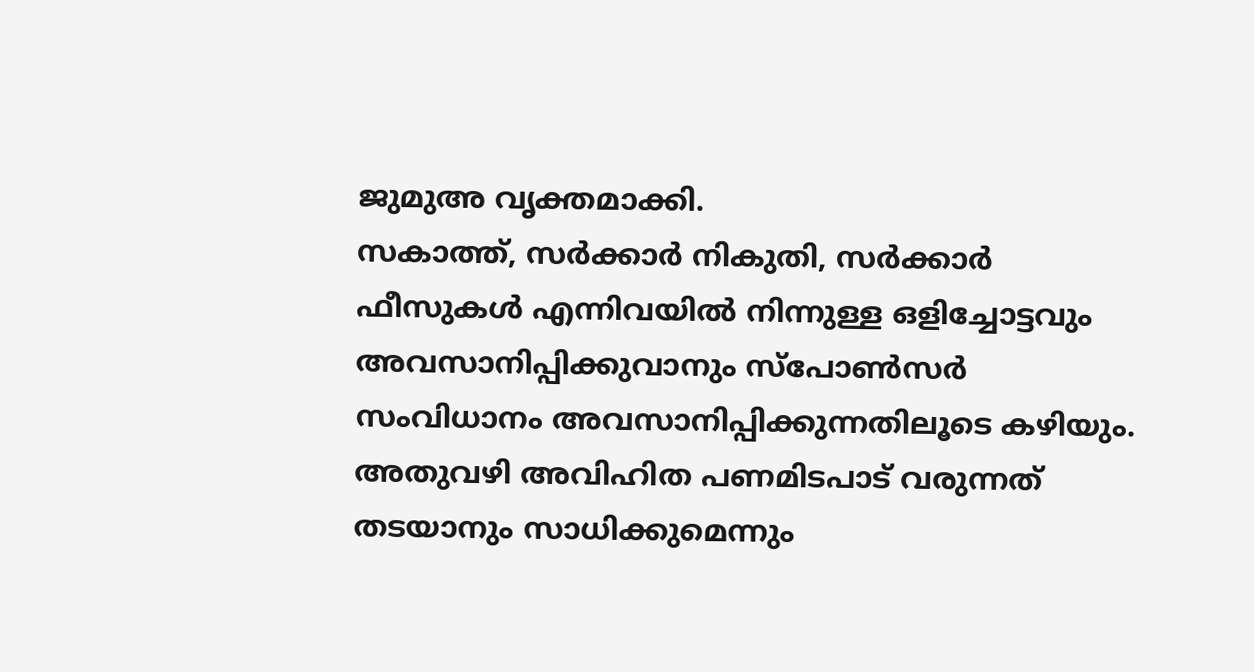ജുമുഅ വൃക്തമാക്കി.
സകാത്ത്, സര്‍ക്കാര്‍ നികുതി, സര്‍ക്കാര്‍ ഫീസുകള്‍ എന്നിവയില്‍ നിന്നുള്ള ഒളിച്ചോട്ടവും അവസാനിപ്പിക്കുവാനും സ്‌പോണ്‍സര്‍ സംവിധാനം അവസാനിപ്പിക്കുന്നതിലൂടെ കഴിയും. അതുവഴി അവിഹിത പണമിടപാട് വരുന്നത് തടയാനും സാധിക്കുമെന്നും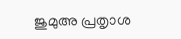ജുമുഅ പ്രതൃാശ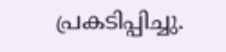പ്രകടിപ്പിച്ചു.